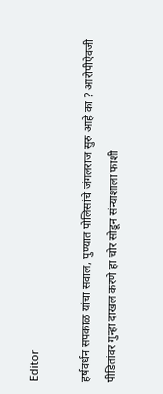Editor

हर्षवर्धन सपकाळ यांचा सवाल, पुण्यात पोलिसांचे जंगलराज सुरु आहे का ? आरोपीऐवजी पीडितांवर गुन्हा दाखल करणे हा चोर सोडून संन्याशाला फाशी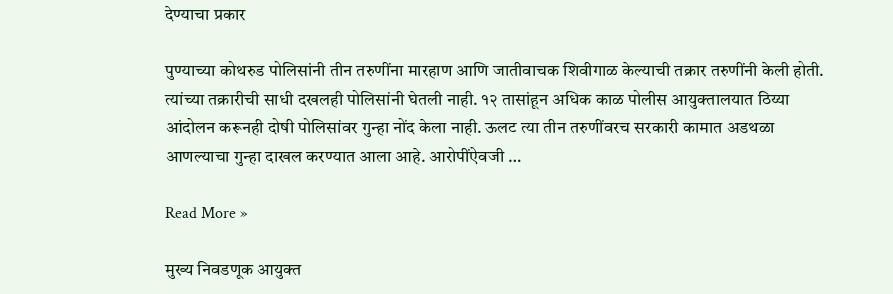देण्याचा प्रकार

पुण्याच्या कोथरुड पोलिसांनी तीन तरुणींना मारहाण आणि जातीवाचक शिवीगाळ केल्याची तक्रार तरुणींनी केली होती. त्यांच्या तक्रारीची साधी दखलही पोलिसांनी घेतली नाही. १२ तासांहून अधिक काळ पोलीस आयुक्तालयात ठिय्या आंदोलन करूनही दोषी पोलिसांवर गुन्हा नोंद केला नाही. ऊलट त्या तीन तरुणींवरच सरकारी कामात अडथळा आणल्याचा गुन्हा दाखल करण्यात आला आहे. आरोपींऐवजी …

Read More »

मुख्य निवडणूक आयुक्त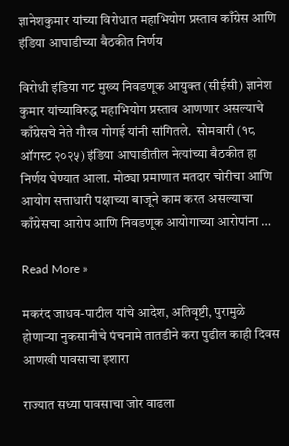ज्ञानेशकुमार यांच्या विरोधात महाभियोग प्रस्ताव काँग्रेस आणि इंडिया आघाडीच्या बैठकीत निर्णय

विरोधी इंडिया गट मुख्य निवडणूक आयुक्त (सीईसी) ज्ञानेश कुमार यांच्याविरुद्ध महाभियोग प्रस्ताव आणणार असल्याचे काँग्रेसचे नेते गौरव गोगई यांनी सांगितले.  सोमवारी (१८ ऑगस्ट २०२५) इंडिया आघाडीतील नेत्यांच्या बैठकीत हा निर्णय घेण्यात आला. मोठ्या प्रमाणात मतदार चोरीचा आणि आयोग सत्ताधारी पक्षाच्या बाजूने काम करत असल्याचा काँग्रेसचा आरोप आणि निवडणूक आयोगाच्या आरोपांना …

Read More »

मकरंद जाधव-पाटील यांचे आदेश, अतिवृष्टी, पुरामुळे होणाऱ्या नुकसानीचे पंचनामे तातडीने करा पुढील काही दिवस आणखी पावसाचा इशारा

राज्यात सध्या पावसाचा जोर वाढला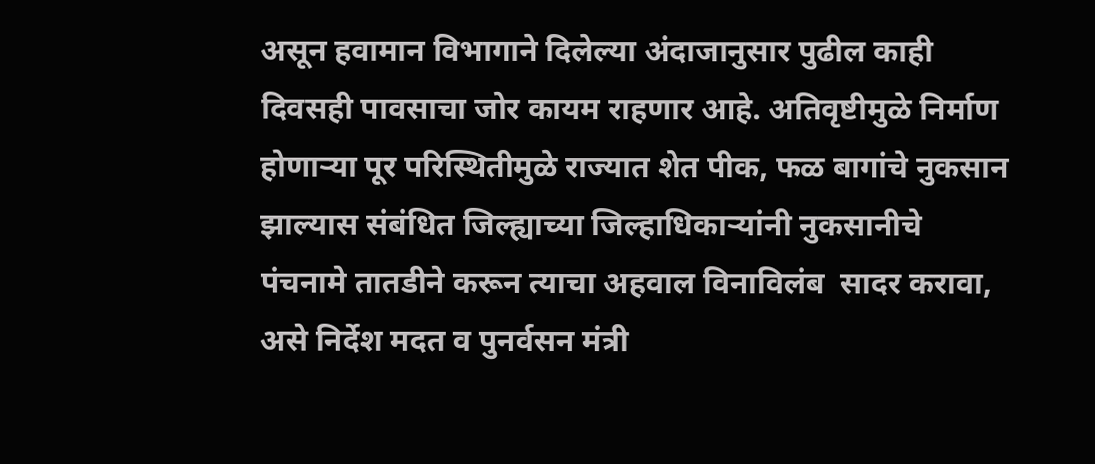असून हवामान विभागाने दिलेल्या अंदाजानुसार पुढील काही दिवसही पावसाचा जोर कायम राहणार आहे. अतिवृष्टीमुळे निर्माण होणाऱ्या पूर परिस्थितीमुळे राज्यात शेत पीक, फळ बागांचे नुकसान झाल्यास संबंधित जिल्ह्याच्या जिल्हाधिकाऱ्यांनी नुकसानीचे पंचनामे तातडीने करून त्याचा अहवाल विनाविलंब  सादर करावा, असे निर्देश मदत व पुनर्वसन मंत्री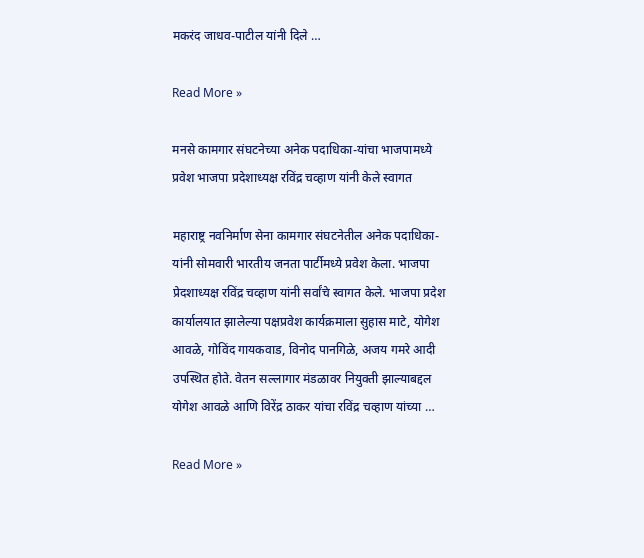मकरंद जाधव-पाटील यांनी दिले …

Read More »

मनसे कामगार संघटनेच्या अनेक पदाधिका-यांचा भाजपामध्ये प्रवेश भाजपा प्रदेशाध्यक्ष रविंद्र चव्हाण यांनी केले स्वागत

महाराष्ट्र नवनिर्माण सेना कामगार संघटनेतील अनेक पदाधिका-यांनी सोमवारी भारतीय जनता पार्टीमध्ये प्रवेश केला. भाजपा प्रेदशाध्यक्ष रविंद्र चव्हाण यांनी सर्वांचे स्वागत केले. भाजपा प्रदेश कार्यालयात झालेल्या पक्षप्रवेश कार्यक्रमाला सुहास माटे, योगेश आवळे, गोविंद गायकवाड, विनोद पानगिळे, अजय गमरे आदी उपस्थित होते. वेतन सल्लागार मंडळावर नियुक्ती झाल्याबद्दल योगेश आवळे आणि विरेंद्र ठाकर यांचा रविंद्र चव्हाण यांच्या …

Read More »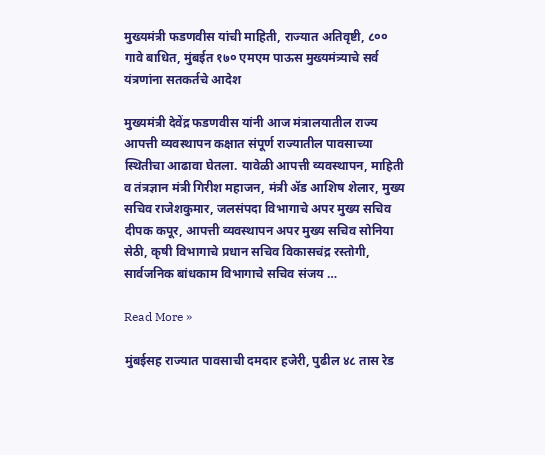मुख्यमंत्री फडणवीस यांची माहिती, राज्यात अतिवृष्टी, ८०० गावे बाधित, मुंबईत १७० एमएम पाऊस मुख्यमंत्र्याचे सर्व यंत्रणांना सतकर्तचे आदेश

मुख्यमंत्री देवेंद्र फडणवीस यांनी आज मंत्रालयातील राज्य आपत्ती व्यवस्थापन कक्षात संपूर्ण राज्यातील पावसाच्या स्थितीचा आढावा घेतला. यावेळी आपत्ती व्यवस्थापन, माहिती व तंत्रज्ञान मंत्री गिरीश महाजन, मंत्री ॲड आशिष शेलार, मुख्य सचिव राजेशकुमार, जलसंपदा विभागाचे अपर मुख्य सचिव दीपक कपूर, आपत्ती व्यवस्थापन अपर मुख्य सचिव सोनिया सेठी, कृषी विभागाचे प्रधान सचिव विकासचंद्र रस्तोगी, सार्वजनिक बांधकाम विभागाचे सचिव संजय …

Read More »

मुंबईसह राज्यात पावसाची दमदार हजेरी, पुढील ४८ तास रेड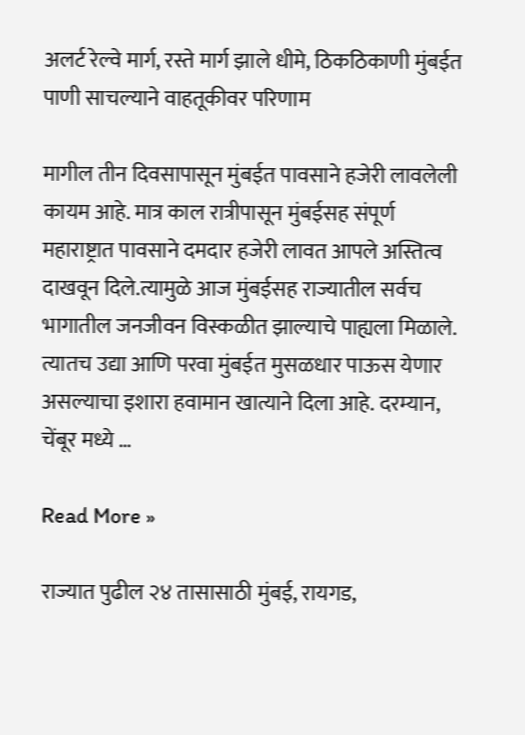अलर्ट रेल्वे मार्ग, रस्ते मार्ग झाले धीमे, ठिकठिकाणी मुंबईत पाणी साचल्याने वाहतूकीवर परिणाम

मागील तीन दिवसापासून मुंबईत पावसाने हजेरी लावलेली कायम आहे. मात्र काल रात्रीपासून मुंबईसह संपूर्ण महाराष्ट्रात पावसाने दमदार हजेरी लावत आपले अस्तित्व दाखवून दिले.त्यामुळे आज मुंबईसह राज्यातील सर्वच भागातील जनजीवन विस्कळीत झाल्याचे पाह्यला मिळाले. त्यातच उद्या आणि परवा मुंबईत मुसळधार पाऊस येणार असल्याचा इशारा हवामान खात्याने दिला आहे. दरम्यान, चेंबूर मध्ये …

Read More »

राज्यात पुढील २४ तासासाठी मुंबई, रायगड,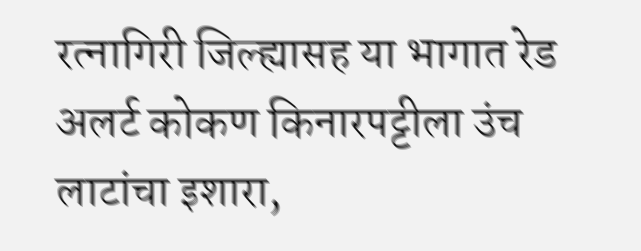रत्नागिरी जिल्ह्यासह या भागात रेड अलर्ट कोकण किनारपट्टीला उंच लाटांचा इशारा,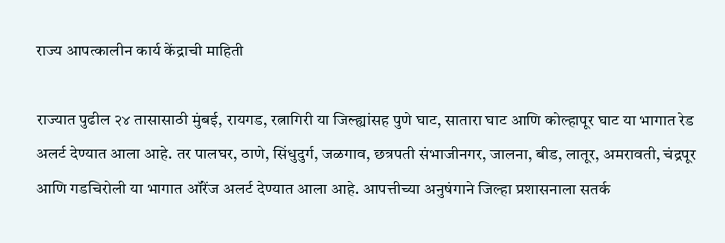राज्य आपत्कालीन कार्य केंद्राची माहिती

राज्यात पुढील २४ तासासाठी मुंबई, रायगड, रत्नागिरी या जिल्ह्यांसह पुणे घाट, सातारा घाट आणि कोल्हापूर घाट या भागात रेड अलर्ट देण्यात आला आहे. तर पालघर, ठाणे, सिंधुदुर्ग, जळगाव, छत्रपती संभाजीनगर, जालना, बीड, लातूर, अमरावती, चंद्रपूर आणि गडचिरोली या भागात ऑरेंज अलर्ट देण्यात आला आहे. आपत्तीच्या अनुषंगाने जिल्हा प्रशासनाला सतर्क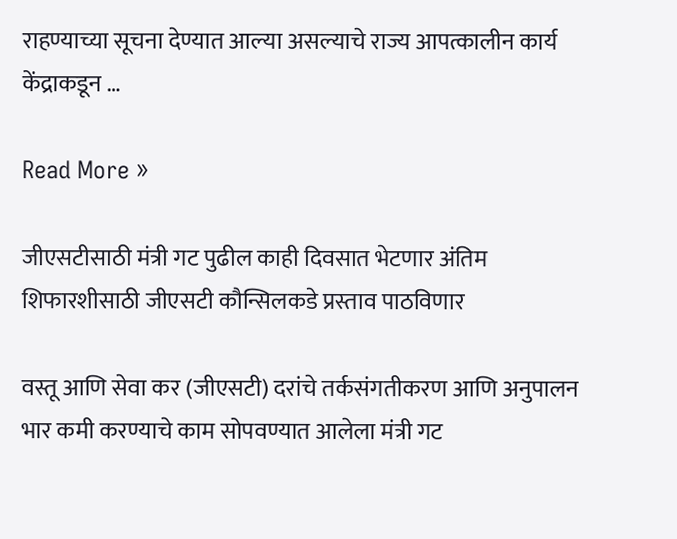राहण्याच्या सूचना देण्यात आल्या असल्याचे राज्य आपत्कालीन कार्य केंद्राकडून …

Read More »

जीएसटीसाठी मंत्री गट पुढील काही दिवसात भेटणार अंतिम शिफारशीसाठी जीएसटी कौन्सिलकडे प्रस्ताव पाठविणार

वस्तू आणि सेवा कर (जीएसटी) दरांचे तर्कसंगतीकरण आणि अनुपालन भार कमी करण्याचे काम सोपवण्यात आलेला मंत्री गट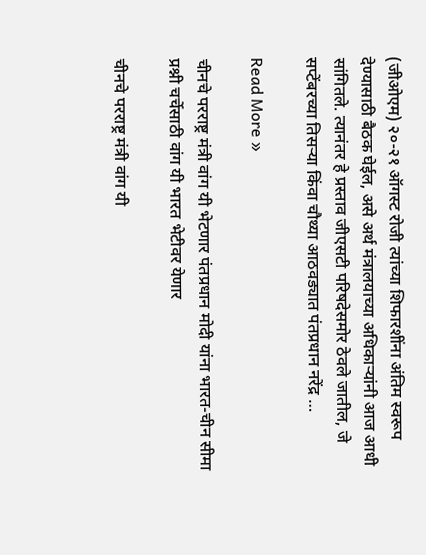(जीओएम) २०-२१ ऑगस्ट रोजी त्यांच्या शिफारशींना अंतिम स्वरूप देण्यासाठी बैठक घेईल, असे अर्थ मंत्रालयाच्या अधिकाऱ्यांनी आज आधी सांगितले. त्यानंतर हे प्रस्ताव जीएसटी परिषदेसमोर ठेवले जातील, जे सप्टेंबरच्या तिसऱ्या किंवा चौथ्या आठवड्यात पंतप्रधान नरेंद्र …

Read More »

चीनचे परराष्ट्र मंत्री वांग यी भेटणार पंतप्रधान मोदी यांना भारत-चीन सीमा प्रश्नी चर्चेसाठी वांग यी भारत भेटीवर येणार

चीनचे परराष्ट्र मंत्री वांग यी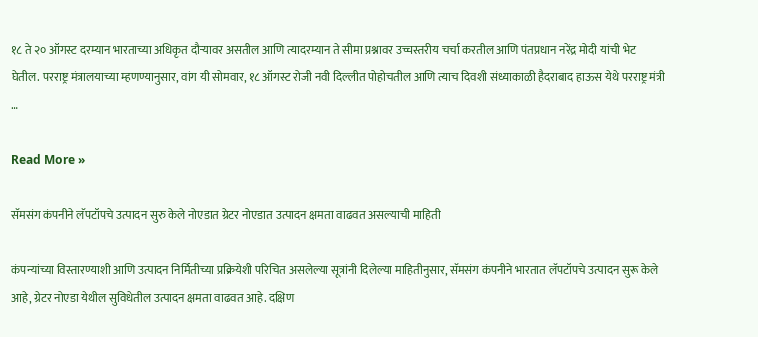१८ ते २० ऑगस्ट दरम्यान भारताच्या अधिकृत दौऱ्यावर असतील आणि त्यादरम्यान ते सीमा प्रश्नावर उच्चस्तरीय चर्चा करतील आणि पंतप्रधान नरेंद्र मोदी यांची भेट घेतील. परराष्ट्र मंत्रालयाच्या म्हणण्यानुसार, वांग यी सोमवार, १८ ऑगस्ट रोजी नवी दिल्लीत पोहोचतील आणि त्याच दिवशी संध्याकाळी हैदराबाद हाऊस येथे परराष्ट्र मंत्री …

Read More »

सॅमसंग कंपनीने लॅपटॉपचे उत्पादन सुरु केले नोएडात ग्रेटर नोएडात उत्पादन क्षमता वाढवत असल्याची माहिती

कंपन्यांच्या विस्तारण्याशी आणि उत्पादन निर्मितीच्या प्रक्रियेशी परिचित असलेल्या सूत्रांनी दिलेल्या माहितीनुसार, सॅमसंग कंपनीने भारतात लॅपटॉपचे उत्पादन सुरू केले आहे, ग्रेटर नोएडा येथील सुविधेतील उत्पादन क्षमता वाढवत आहे. दक्षिण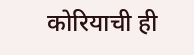कोरियाची ही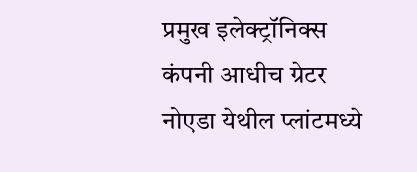प्रमुख इलेक्ट्रॉनिक्स कंपनी आधीच ग्रेटर नोएडा येथील प्लांटमध्ये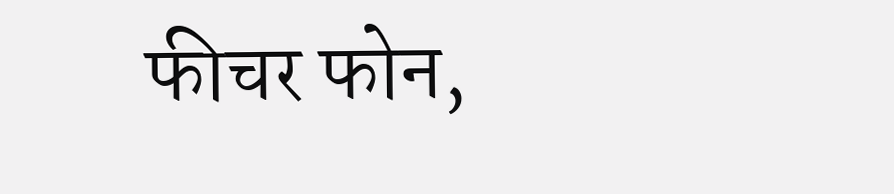फीचर फोन,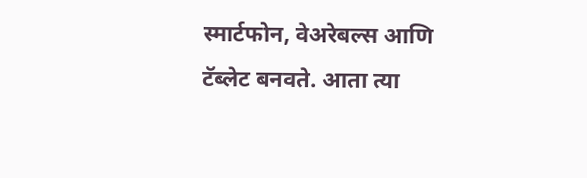स्मार्टफोन, वेअरेबल्स आणि टॅब्लेट बनवते. आता त्या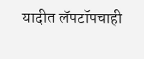यादीत लॅपटॉपचाही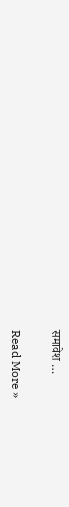समावेश …

Read More »